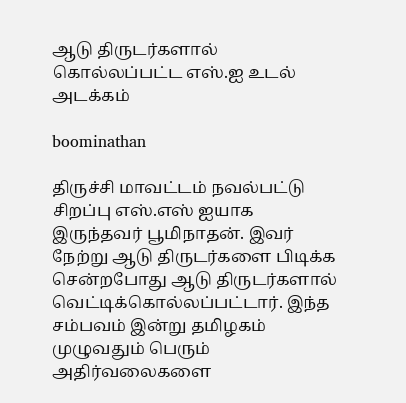ஆடு திருடர்களால் கொல்லப்பட்ட எஸ்.ஐ உடல் அடக்கம்

boominathan

திருச்சி மாவட்டம் நவல்பட்டு சிறப்பு எஸ்.எஸ் ஐயாக இருந்தவர் பூமிநாதன். இவர் நேற்று ஆடு திருடர்களை பிடிக்க சென்றபோது ஆடு திருடர்களால் வெட்டிக்கொல்லப்பட்டார். இந்த சம்பவம் இன்று தமிழகம் முழுவதும் பெரும் அதிர்வலைகளை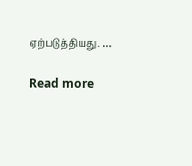ஏற்படுத்தியது. …

Read more